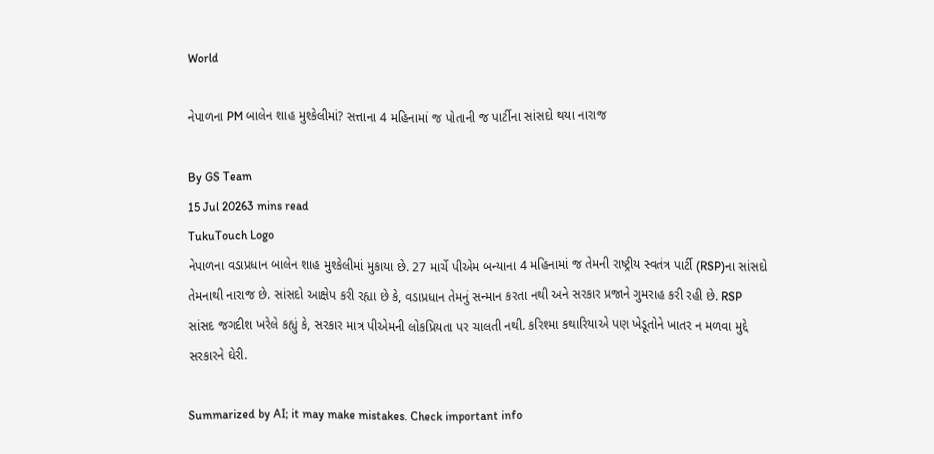World

નેપાળના PM બાલેન શાહ મુશ્કેલીમાં? સત્તાના 4 મહિનામાં જ પોતાની જ પાર્ટીના સાંસદો થયા નારાજ

By GS Team
15 Jul 20263 mins read
TukuTouch Logo
નેપાળના વડાપ્રધાન બાલેન શાહ મુશ્કેલીમાં મુકાયા છે. 27 માર્ચે પીએમ બન્યાના 4 મહિનામાં જ તેમની રાષ્ટ્રીય સ્વતંત્ર પાર્ટી (RSP)ના સાંસદો તેમનાથી નારાજ છે. સાંસદો આક્ષેપ કરી રહ્યા છે કે, વડાપ્રધાન તેમનું સન્માન કરતા નથી અને સરકાર પ્રજાને ગુમરાહ કરી રહી છે. RSP સાંસદ જગદીશ ખરેલે કહ્યું કે, સરકાર માત્ર પીએમની લોકપ્રિયતા પર ચાલતી નથી. કરિશ્મા કથારિયાએ પણ ખેડૂતોને ખાતર ન મળવા મુદ્દે સરકારને ઘેરી.

Summarized by AI; it may make mistakes. Check important info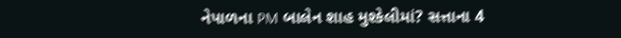નેપાળના PM બાલેન શાહ મુશ્કેલીમાં? સત્તાના 4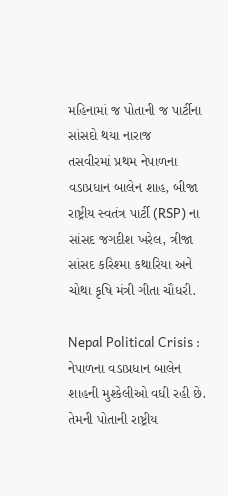મહિનામાં જ પોતાની જ પાર્ટીના સાંસદો થયા નારાજ
તસવીરમાં પ્રથમ નેપાળના વડાપ્રધાન બાલેન શાહ, બીજા રાષ્ટ્રીય સ્વતંત્ર પાર્ટી (RSP) ના સાંસદ જગદીશ ખરેલ, ત્રીજા સાંસદ કરિશ્મા કથારિયા અને ચોથા કૃષિ મંત્રી ગીતા ચૌધરી.

Nepal Political Crisis : નેપાળના વડાપ્રધાન બાલેન શાહની મુશ્કેલીઓ વધી રહી છે. તેમની પોતાની રાષ્ટ્રીય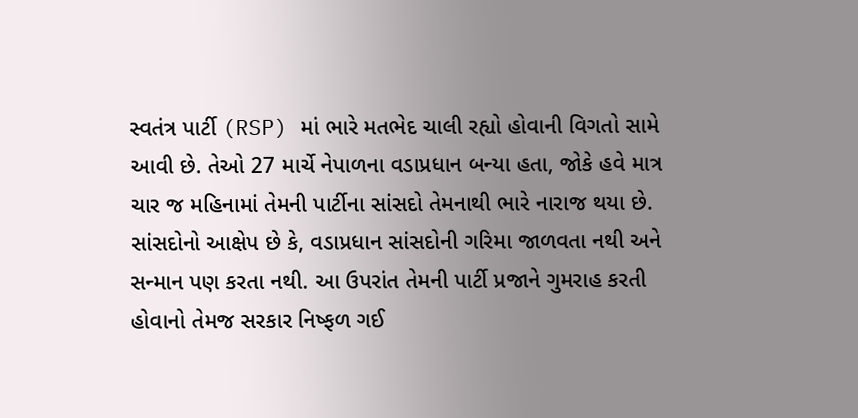સ્વતંત્ર પાર્ટી (RSP) માં ભારે મતભેદ ચાલી રહ્યો હોવાની વિગતો સામે આવી છે. તેઓ 27 માર્ચે નેપાળના વડાપ્રધાન બન્યા હતા, જોકે હવે માત્ર ચાર જ મહિનામાં તેમની પાર્ટીના સાંસદો તેમનાથી ભારે નારાજ થયા છે. સાંસદોનો આક્ષેપ છે કે, વડાપ્રધાન સાંસદોની ગરિમા જાળવતા નથી અને સન્માન પણ કરતા નથી. આ ઉપરાંત તેમની પાર્ટી પ્રજાને ગુમરાહ કરતી હોવાનો તેમજ સરકાર નિષ્ફળ ગઈ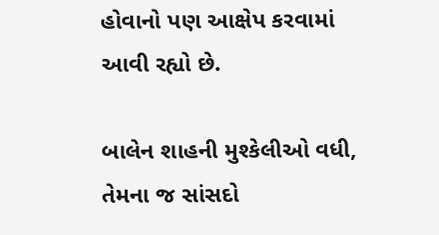હોવાનો પણ આક્ષેપ કરવામાં આવી રહ્યો છે.

બાલેન શાહની મુશ્કેલીઓ વધી, તેમના જ સાંસદો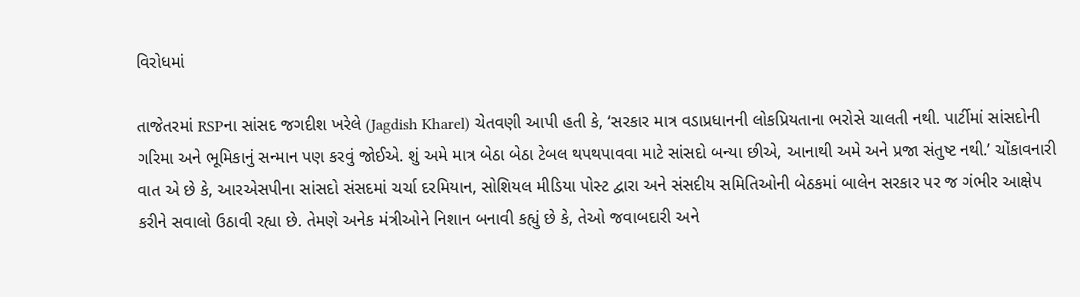વિરોધમાં

તાજેતરમાં RSPના સાંસદ જગદીશ ખરેલે (Jagdish Kharel) ચેતવણી આપી હતી કે, ‘સરકાર માત્ર વડાપ્રધાનની લોકપ્રિયતાના ભરોસે ચાલતી નથી. પાર્ટીમાં સાંસદોની ગરિમા અને ભૂમિકાનું સન્માન પણ કરવું જોઈએ. શું અમે માત્ર બેઠા બેઠા ટેબલ થપથપાવવા માટે સાંસદો બન્યા છીએ, આનાથી અમે અને પ્રજા સંતુષ્ટ નથી.’ ચોંકાવનારી વાત એ છે કે, આરએસપીના સાંસદો સંસદમાં ચર્ચા દરમિયાન, સોશિયલ મીડિયા પોસ્ટ દ્વારા અને સંસદીય સમિતિઓની બેઠકમાં બાલેન સરકાર પર જ ગંભીર આક્ષેપ કરીને સવાલો ઉઠાવી રહ્યા છે. તેમણે અનેક મંત્રીઓને નિશાન બનાવી કહ્યું છે કે, તેઓ જવાબદારી અને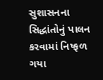સુશાસનના સિદ્ધાંતોનું પાલન કરવામાં નિષ્ફળ ગયા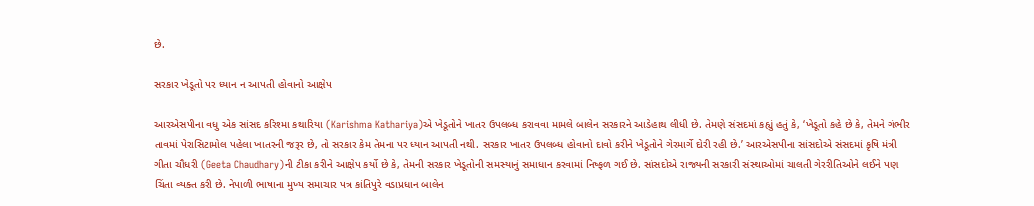છે.

સરકાર ખેડૂતો પર ધ્યાન ન આપતી હોવાનો આક્ષેપ

આરએસપીના વધુ એક સાંસદ કરિશ્મા કથારિયા (Karishma Kathariya)એ ખેડૂતોને ખાતર ઉપલબ્ધ કરાવવા મામલે બાલેન સરકારને આડેહાથ લીધી છે. તેમણે સંસદમાં કહ્યું હતું કે, ‘ખેડૂતો કહે છે કે, તેમને ગંભીર તાવમાં પેરાસિટામોલ પહેલા ખાતરની જરૂર છે, તો સરકાર કેમ તેમના પર ધ્યાન આપતી નથી. સરકાર ખાતર ઉપલબ્ધ હોવાનો દાવો કરીને ખેડૂતોને ગેરમાર્ગે દોરી રહી છે.’ આરએસપીના સાંસદોએ સંસદમાં કૃષિ મંત્રી ગીતા ચૌધરી (Geeta Chaudhary)ની ટીકા કરીને આક્ષેપ કર્યો છે કે, તેમની સરકાર ખેડૂતોની સમસ્યાનું સમાધાન કરવામાં નિષ્ફળ ગઈ છે. સાંસદોએ રાજ્યની સરકારી સંસ્થાઓમાં ચાલતી ગેરરીતિઓને લઈને પણ ચિંતા વ્યક્ત કરી છે. નેપાળી ભાષાના મુખ્ય સમાચાર પત્ર કાંતિપુરે વડાપ્રધાન બાલેન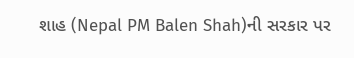શાહ (Nepal PM Balen Shah)ની સરકાર પર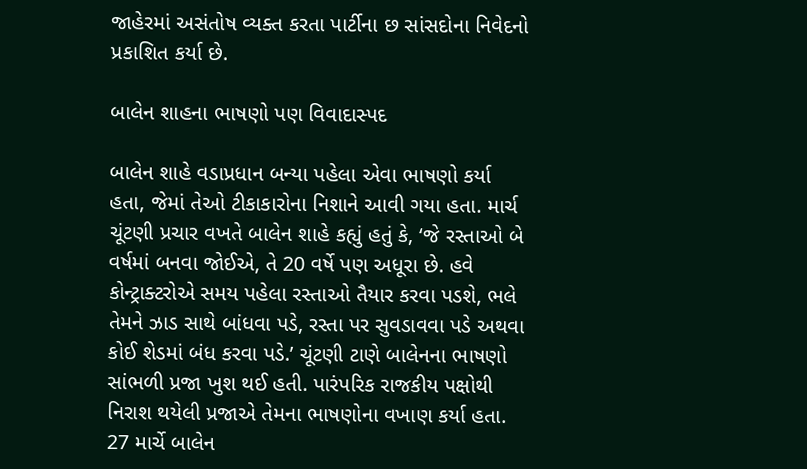જાહેરમાં અસંતોષ વ્યક્ત કરતા પાર્ટીના છ સાંસદોના નિવેદનો પ્રકાશિત કર્યા છે.

બાલેન શાહના ભાષણો પણ વિવાદાસ્પદ

બાલેન શાહે વડાપ્રધાન બન્યા પહેલા એવા ભાષણો કર્યા હતા, જેમાં તેઓ ટીકાકારોના નિશાને આવી ગયા હતા. માર્ચ ચૂંટણી પ્રચાર વખતે બાલેન શાહે કહ્યું હતું કે, ‘જે રસ્તાઓ બે વર્ષમાં બનવા જોઈએ, તે 20 વર્ષે પણ અધૂરા છે. હવે કોન્ટ્રાક્ટરોએ સમય પહેલા રસ્તાઓ તૈયાર કરવા પડશે, ભલે તેમને ઝાડ સાથે બાંધવા પડે, રસ્તા પર સુવડાવવા પડે અથવા કોઈ શેડમાં બંધ કરવા પડે.’ ચૂંટણી ટાણે બાલેનના ભાષણો સાંભળી પ્રજા ખુશ થઈ હતી. પારંપરિક રાજકીય પક્ષોથી નિરાશ થયેલી પ્રજાએ તેમના ભાષણોના વખાણ કર્યા હતા. 27 માર્ચે બાલેન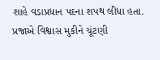શાહે વડાપ્રધાન પદના શપથ લીધા હતા. પ્રજાએ વિશ્વાસ મુકીને ચૂંટણી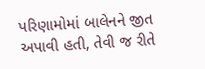પરિણામોમાં બાલેનને જીત અપાવી હતી, તેવી જ રીતે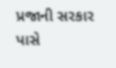પ્રજાની સરકાર પાસે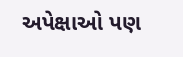અપેક્ષાઓ પણ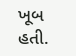ખૂબ હતી.